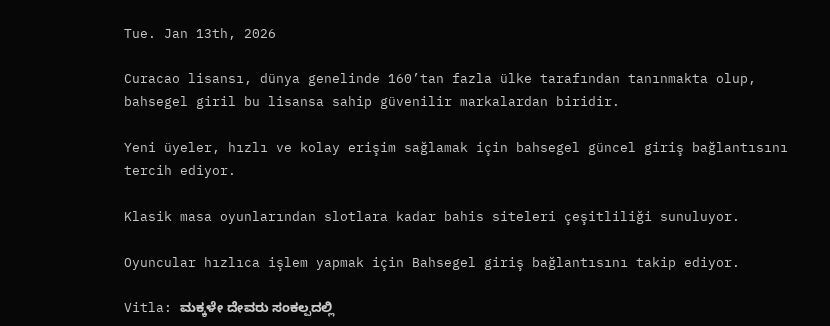Tue. Jan 13th, 2026

Curacao lisansı, dünya genelinde 160’tan fazla ülke tarafından tanınmakta olup, bahsegel giril bu lisansa sahip güvenilir markalardan biridir.

Yeni üyeler, hızlı ve kolay erişim sağlamak için bahsegel güncel giriş bağlantısını tercih ediyor.

Klasik masa oyunlarından slotlara kadar bahis siteleri çeşitliliği sunuluyor.

Oyuncular hızlıca işlem yapmak için Bahsegel giriş bağlantısını takip ediyor.

Vitla: ಮಕ್ಕಳೇ ದೇವರು ಸಂಕಲ್ಪದಲ್ಲಿ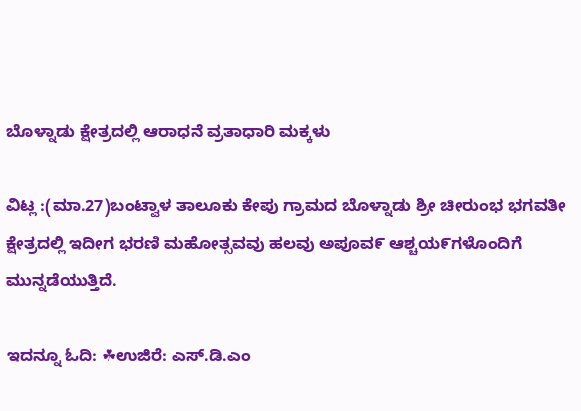ಬೊಳ್ನಾಡು ಕ್ಷೇತ್ರದಲ್ಲಿ ಆರಾಧನೆ ವ್ರತಾಧಾರಿ ಮಕ್ಕಳು

ವಿಟ್ಲ :(ಮಾ.27)ಬಂಟ್ವಾಳ ತಾಲೂಕು ಕೇಪು ಗ್ರಾಮದ ಬೊಳ್ನಾಡು ಶ್ರೀ ಚೀರುಂಭ ಭಗವತೀ ಕ್ಷೇತ್ರದಲ್ಲಿ ಇದೀಗ ಭರಣಿ ಮಹೋತ್ಸವವು ಹಲವು ಅಪೂವ೯ ಆಶ್ಚಯ೯ಗಳೊಂದಿಗೆ ಮುನ್ನಡೆಯುತ್ತಿದೆ.

ಇದನ್ನೂ ಓದಿ: ☘ಉಜಿರೆ: ಎಸ್.ಡಿ.ಎಂ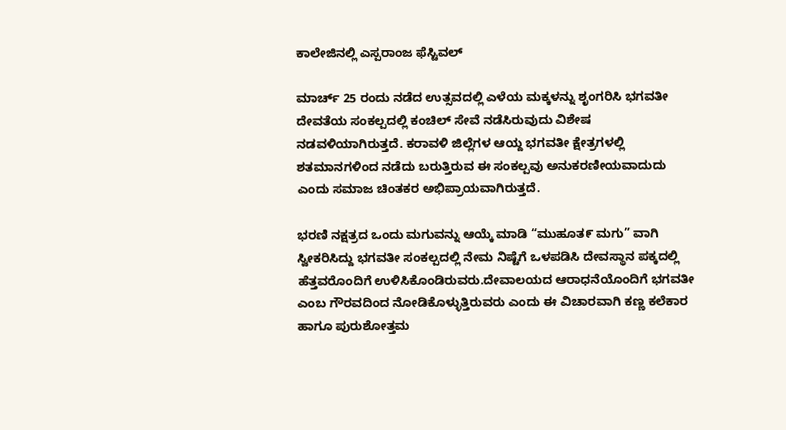ಕಾಲೇಜಿನಲ್ಲಿ ಎಸ್ಪರಾಂಜ ಫೆಸ್ಟಿವಲ್

ಮಾರ್ಚ್ 25 ರಂದು ನಡೆದ ಉತ್ಸವದಲ್ಲಿ ಎಳೆಯ ಮಕ್ಕಳನ್ನು ಶೃಂಗರಿಸಿ ಭಗವತೀ ದೇವತೆಯ ಸಂಕಲ್ಪದಲ್ಲಿ ಕಂಚಿಲ್ ಸೇವೆ ನಡೆಸಿರುವುದು ವಿಶೇಷ ನಡವಳಿಯಾಗಿರುತ್ತದೆ. ಕರಾವಳಿ ಜಿಲ್ಲೆಗಳ ಆಯ್ದ ಭಗವತೀ ಕ್ಷೇತ್ರಗಳಲ್ಲಿ ಶತಮಾನಗಳಿಂದ ನಡೆದು ಬರುತ್ತಿರುವ ಈ ಸಂಕಲ್ಪವು ಅನುಕರಣೀಯವಾದುದು ಎಂದು ಸಮಾಜ ಚಿಂತಕರ ಅಭಿಪ್ರಾಯವಾಗಿರುತ್ತದೆ.

ಭರಣಿ ನಕ್ಷತ್ರದ ಒಂದು ಮಗುವನ್ನು ಆಯ್ಕೆ ಮಾಡಿ “ಮುಹೂತ೯ ಮಗು” ವಾಗಿ ಸ್ವೀಕರಿಸಿದ್ದು ಭಗವತೀ ಸಂಕಲ್ಪದಲ್ಲಿ ನೇಮ ನಿಷ್ಟೆಗೆ ಒಳಪಡಿಸಿ ದೇವಸ್ಥಾನ ಪಕ್ಕದಲ್ಲಿ ಹೆತ್ತವರೊಂದಿಗೆ ಉಳಿಸಿಕೊಂಡಿರುವರು.ದೇವಾಲಯದ ಆರಾಧನೆಯೊಂದಿಗೆ ಭಗವತೀ ಎಂಬ ಗೌರವದಿಂದ ನೋಡಿಕೊಳ್ಳುತ್ತಿರುವರು ಎಂದು ಈ ವಿಚಾರವಾಗಿ ಕಣ್ಣ ಕಲೆಕಾರ ಹಾಗೂ ಪುರುಶೋತ್ತಮ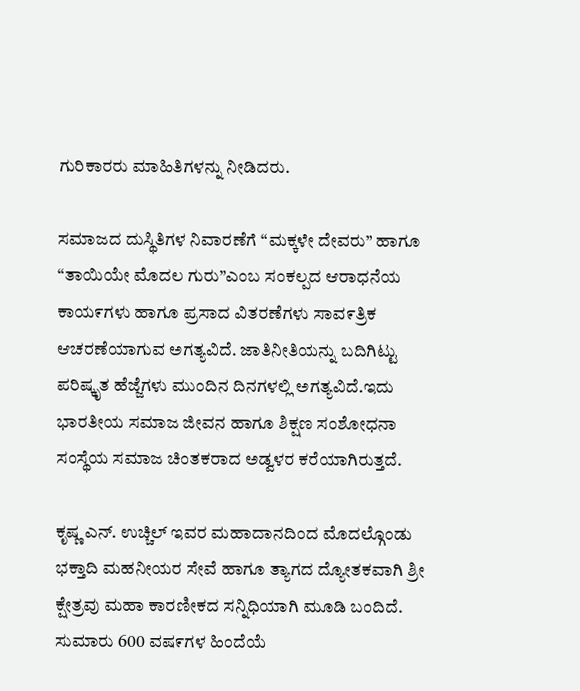ಗುರಿಕಾರರು ಮಾಹಿತಿಗಳನ್ನು ನೀಡಿದರು.

ಸಮಾಜದ ದುಸ್ಥಿತಿಗಳ ನಿವಾರಣೆಗೆ “ಮಕ್ಕಳೇ ದೇವರು” ಹಾಗೂ
“ತಾಯಿಯೇ ಮೊದಲ ಗುರು”ಎಂಬ ಸಂಕಲ್ಪದ ಆರಾಧನೆಯ ಕಾಯ೯ಗಳು ಹಾಗೂ ಪ್ರಸಾದ ವಿತರಣೆಗಳು ಸಾವ೯ತ್ರಿಕ ಆಚರಣೆಯಾಗುವ ಅಗತ್ಯವಿದೆ. ಜಾತಿನೀತಿಯನ್ನು ಬದಿಗಿಟ್ಟು ಪರಿಷ್ಕೃತ ಹೆಜ್ಜೆಗಳು ಮುಂದಿನ ದಿನಗಳಲ್ಲಿ ಅಗತ್ಯವಿದೆ.ಇದು ಭಾರತೀಯ ಸಮಾಜ ಜೀವನ ಹಾಗೂ ಶಿಕ್ಷಣ ಸಂಶೋಧನಾ ಸಂಸ್ಥೆಯ ಸಮಾಜ ಚಿಂತಕರಾದ ಅಡ್ವಳರ ಕರೆಯಾಗಿರುತ್ತದೆ.

ಕೃಷ್ಣ ಎನ್. ಉಚ್ಚಿಲ್ ಇವರ ಮಹಾದಾನದಿಂದ ಮೊದಲ್ಗೊಂಡು ಭಕ್ತಾದಿ ಮಹನೀಯರ ಸೇವೆ ಹಾಗೂ ತ್ಯಾಗದ ದ್ಯೋತಕವಾಗಿ ಶ್ರೀ ಕ್ಷೇತ್ರವು ಮಹಾ ಕಾರಣೀಕದ ಸನ್ನಿಧಿಯಾಗಿ ಮೂಡಿ ಬಂದಿದೆ. ಸುಮಾರು 600 ವಷ೯ಗಳ ಹಿಂದೆಯೆ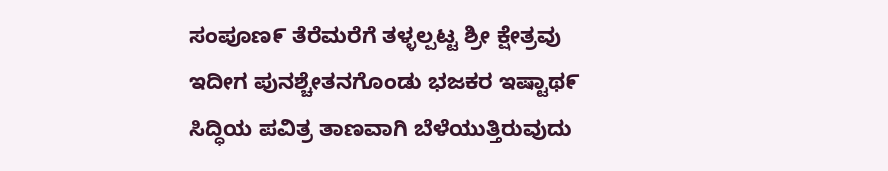ಸಂಪೂಣ೯ ತೆರೆಮರೆಗೆ ತಳ್ಳಲ್ಪಟ್ಟ ಶ್ರೀ ಕ್ಷೇತ್ರವು ಇದೀಗ ಪುನಶ್ಚೇತನಗೊಂಡು ಭಜಕರ ಇಷ್ಟಾಥ೯ ಸಿದ್ಧಿಯ ಪವಿತ್ರ ತಾಣವಾಗಿ ಬೆಳೆಯುತ್ತಿರುವುದು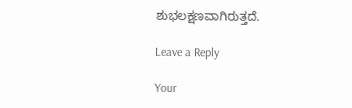ಶುಭಲಕ್ಷಣವಾಗಿರುತ್ತದೆ.

Leave a Reply

Your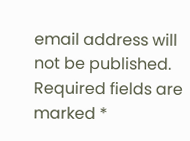email address will not be published. Required fields are marked *